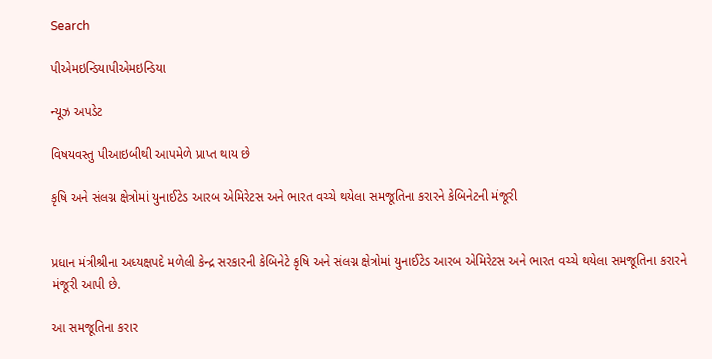Search

પીએમઇન્ડિયાપીએમઇન્ડિયા

ન્યૂઝ અપડેટ

વિષયવસ્તુ પીઆઇબીથી આપમેળે પ્રાપ્ત થાય છે

કૃષિ અને સંલગ્ન ક્ષેત્રોમાં યુનાઈટેડ આરબ એમિરેટસ અને ભારત વચ્ચે થયેલા સમજૂતિના કરારને કેબિનેટની મંજૂરી


પ્રધાન મંત્રીશ્રીના અધ્યક્ષપદે મળેલી કેન્દ્ર સરકારની કેબિનેટે કૃષિ અને સંલગ્ન ક્ષેત્રોમાં યુનાઈટેડ આરબ એમિરેટસ અને ભારત વચ્ચે થયેલા સમજૂતિના કરારને મંજૂરી આપી છે.

આ સમજૂતિના કરાર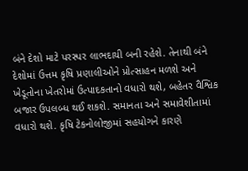બંને દેશો માટે પરસ્પર લાભદાયી બની રહેશે. તેનાથી બંને દેશોમાં ઉત્તમ કૃષિ પ્રણાલીઓને પ્રોત્સાહન મળશે અને ખેડૂતોના ખેતરોમાં ઉત્પાદકતાનો વધારો થશે, બહેતર વૈશ્વિક બજાર ઉપલબ્ધ થઈ શકશે. સમાનતા અને સમાવેશીતામાં વધારો થશે. કૃષિ ટેકનોલોજીમાં સહયોગને કારણે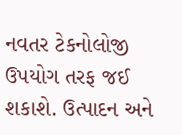નવતર ટેકનોલોજી ઉપયોગ તરફ જઈ શકાશે. ઉત્પાદન અને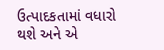ઉત્પાદકતામાં વધારો થશે અને એ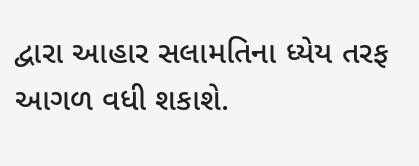દ્વારા આહાર સલામતિના ધ્યેય તરફ આગળ વધી શકાશે.